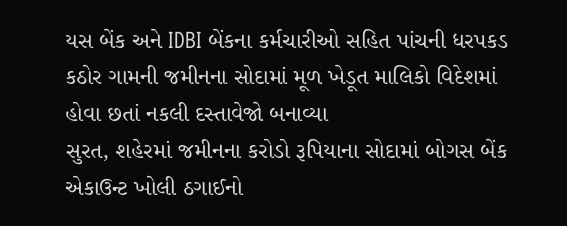યસ બેંક અને IDBI બેંકના કર્મચારીઓ સહિત પાંચની ધરપકડ
કઠોર ગામની જમીનના સોદામાં મૂળ ખેડૂત માલિકો વિદેશમાં હોવા છતાં નકલી દસ્તાવેજો બનાવ્યા
સુરત, શહેરમાં જમીનના કરોડો રૂપિયાના સોદામાં બોગસ બેંક એકાઉન્ટ ખોલી ઠગાઈનો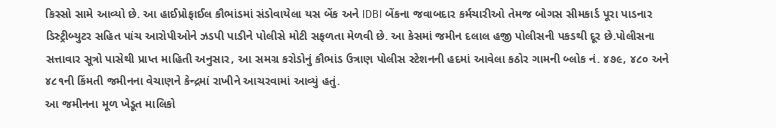કિસ્સો સામે આવ્યો છે. આ હાઈપ્રોફાઈલ કૌભાંડમાં સંડોવાયેલા યસ બેંક અને IDBI બેંકના જવાબદાર કર્મચારીઓ તેમજ બોગસ સીમકાર્ડ પૂરા પાડનાર ડિસ્ટ્રીબ્યુટર સહિત પાંચ આરોપીઓને ઝડપી પાડીને પોલીસે મોટી સફળતા મેળવી છે. આ કેસમાં જમીન દલાલ હજી પોલીસની પકડથી દૂર છે.પોલીસના સત્તાવાર સૂત્રો પાસેથી પ્રાપ્ત માહિતી અનુસાર, આ સમગ્ર કરોડોનું કૌભાંડ ઉત્રાણ પોલીસ સ્ટેશનની હદમાં આવેલા કઠોર ગામની બ્લોક નં. ૪૭૯, ૪૮૦ અને ૪૮૧ની કિંમતી જમીનના વેચાણને કેન્દ્રમાં રાખીને આચરવામાં આવ્યું હતું.
આ જમીનના મૂળ ખેડૂત માલિકો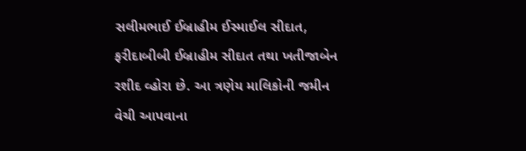સલીમભાઈ ઈબ્રાહીમ ઈસ્માઈલ સીદાત, ફરીદાબીબી ઈબ્રાહીમ સીદાત તથા ખતીજાબેન રશીદ વ્હોરા છે. આ ત્રણેય માલિકોની જમીન વેચી આપવાના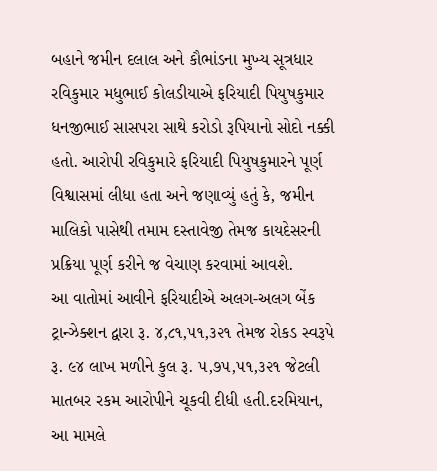બહાને જમીન દલાલ અને કૌભાંડના મુખ્ય સૂત્રધાર રવિકુમાર મધુભાઈ કોલડીયાએ ફરિયાદી પિયુષકુમાર ધનજીભાઈ સાસપરા સાથે કરોડો રૂપિયાનો સોદો નક્કી હતો. આરોપી રવિકુમારે ફરિયાદી પિયુષકુમારને પૂર્ણ વિશ્વાસમાં લીધા હતા અને જણાવ્યું હતું કે, જમીન માલિકો પાસેથી તમામ દસ્તાવેજી તેમજ કાયદેસરની પ્રક્રિયા પૂર્ણ કરીને જ વેચાણ કરવામાં આવશે.
આ વાતોમાં આવીને ફરિયાદીએ અલગ-અલગ બેંક ટ્રાન્ઝેક્શન દ્વારા રૂ. ૪,૮૧,૫૧,૩૨૧ તેમજ રોકડ સ્વરૂપે રૂ. ૯૪ લાખ મળીને કુલ રૂ. ૫,૭૫,૫૧,૩૨૧ જેટલી માતબર રકમ આરોપીને ચૂકવી દીધી હતી.દરમિયાન, આ મામલે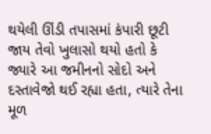થયેલી ઊંડી તપાસમાં કંપારી છૂટી જાય તેવો ખુલાસો થયો હતો કે જ્યારે આ જમીનનો સોદો અને દસ્તાવેજો થઈ રહ્યા હતા, ત્યારે તેના મૂળ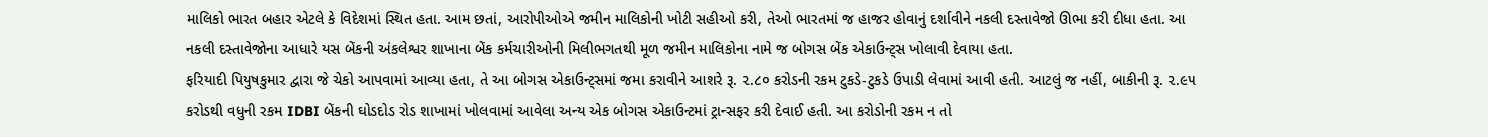માલિકો ભારત બહાર એટલે કે વિદેશમાં સ્થિત હતા. આમ છતાં, આરોપીઓએ જમીન માલિકોની ખોટી સહીઓ કરી, તેઓ ભારતમાં જ હાજર હોવાનું દર્શાવીને નકલી દસ્તાવેજો ઊભા કરી દીધા હતા. આ નકલી દસ્તાવેજોના આધારે યસ બેંકની અંકલેશ્વર શાખાના બેંક કર્મચારીઓની મિલીભગતથી મૂળ જમીન માલિકોના નામે જ બોગસ બેંક એકાઉન્ટ્સ ખોલાવી દેવાયા હતા.
ફરિયાદી પિયુષકુમાર દ્વારા જે ચેકો આપવામાં આવ્યા હતા, તે આ બોગસ એકાઉન્ટ્સમાં જમા કરાવીને આશરે રૂ. ૨.૮૦ કરોડની રકમ ટુકડે-ટુકડે ઉપાડી લેવામાં આવી હતી. આટલું જ નહીં, બાકીની રૂ. ૨.૯૫ કરોડથી વધુની રકમ IDBI બેંકની ઘોડદોડ રોડ શાખામાં ખોલવામાં આવેલા અન્ય એક બોગસ એકાઉન્ટમાં ટ્રાન્સફર કરી દેવાઈ હતી. આ કરોડોની રકમ ન તો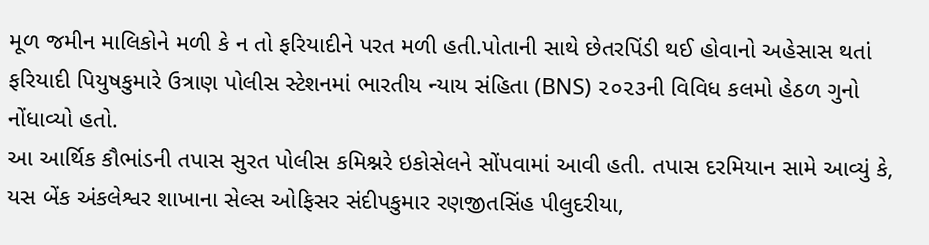મૂળ જમીન માલિકોને મળી કે ન તો ફરિયાદીને પરત મળી હતી.પોતાની સાથે છેતરપિંડી થઈ હોવાનો અહેસાસ થતાં ફરિયાદી પિયુષકુમારે ઉત્રાણ પોલીસ સ્ટેશનમાં ભારતીય ન્યાય સંહિતા (BNS) ૨૦૨૩ની વિવિધ કલમો હેઠળ ગુનો નોંધાવ્યો હતો.
આ આર્થિક કૌભાંડની તપાસ સુરત પોલીસ કમિશ્નરે ઇકોસેલને સોંપવામાં આવી હતી. તપાસ દરમિયાન સામે આવ્યું કે, યસ બેંક અંકલેશ્વર શાખાના સેલ્સ ઓફિસર સંદીપકુમાર રણજીતસિંહ પીલુદરીયા,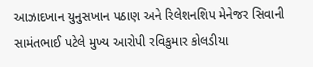આઝાદખાન યુનુસખાન પઠાણ અને રિલેશનશિપ મેનેજર સિવાની સામંતભાઈ પટેલે મુખ્ય આરોપી રવિકુમાર કોલડીયા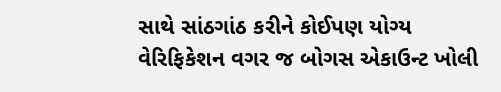સાથે સાંઠગાંઠ કરીને કોઈપણ યોગ્ય વેરિફિકેશન વગર જ બોગસ એકાઉન્ટ ખોલી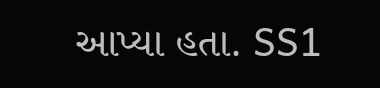આપ્યા હતા. SS1